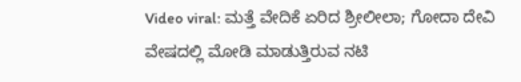Video viral: ಮತ್ತೆ ವೇದಿಕೆ ಏರಿದ ಶ್ರೀಲೀಲಾ; ಗೋದಾ ದೇವಿ ವೇಷದಲ್ಲಿ ಮೋಡಿ ಮಾಡುತ್ತಿರುವ ನಟಿ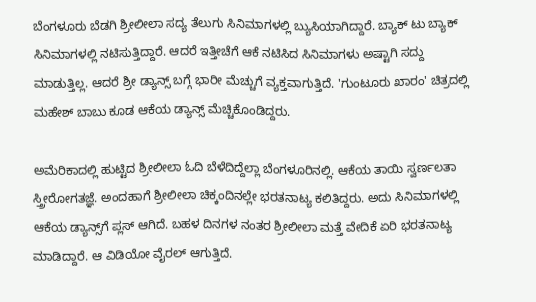ಬೆಂಗಳೂರು ಬೆಡಗಿ ಶ್ರೀಲೀಲಾ ಸದ್ಯ ತೆಲುಗು ಸಿನಿಮಾಗಳಲ್ಲಿ ಬ್ಯುಸಿಯಾಗಿದ್ದಾರೆ. ಬ್ಯಾಕ್ ಟು ಬ್ಯಾಕ್ ಸಿನಿಮಾಗಳಲ್ಲಿ ನಟಿಸುತ್ತಿದ್ದಾರೆ. ಆದರೆ ಇತ್ತೀಚೆಗೆ ಆಕೆ ನಟಿಸಿದ ಸಿನಿಮಾಗಳು ಅಷ್ಟಾಗಿ ಸದ್ದು ಮಾಡುತ್ತಿಲ್ಲ. ಆದರೆ ಶ್ರೀ ಡ್ಯಾನ್ಸ್ ಬಗ್ಗೆ ಭಾರೀ ಮೆಚ್ಚುಗೆ ವ್ಯಕ್ತವಾಗುತ್ತಿದೆ. 'ಗುಂಟೂರು ಖಾರಂ' ಚಿತ್ರದಲ್ಲಿ ಮಹೇಶ್ ಬಾಬು ಕೂಡ ಆಕೆಯ ಡ್ಯಾನ್ಸ್ ಮೆಚ್ಚಿಕೊಂಡಿದ್ದರು.

ಅಮೆರಿಕಾದಲ್ಲಿ ಹುಟ್ಟಿದ ಶ್ರೀಲೀಲಾ ಓದಿ ಬೆಳೆದಿದ್ದೆಲ್ಲಾ ಬೆಂಗಳೂರಿನಲ್ಲಿ. ಆಕೆಯ ತಾಯಿ ಸ್ವರ್ಣಲತಾ ಸ್ತ್ರೀರೋಗತಜ್ಞೆ. ಅಂದಹಾಗೆ ಶ್ರೀಲೀಲಾ ಚಿಕ್ಕಂದಿನಲ್ಲೇ ಭರತನಾಟ್ಯ ಕಲಿತಿದ್ದರು. ಅದು ಸಿನಿಮಾಗಳಲ್ಲಿ ಆಕೆಯ ಡ್ಯಾನ್ಸ್‌ಗೆ ಪ್ಲಸ್ ಆಗಿದೆ. ಬಹಳ ದಿನಗಳ ನಂತರ ಶ್ರೀಲೀಲಾ ಮತ್ತೆ ವೇದಿಕೆ ಏರಿ ಭರತನಾಟ್ಯ ಮಾಡಿದ್ದಾರೆ. ಆ ವಿಡಿಯೋ ವೈರಲ್ ಆಗುತ್ತಿದೆ.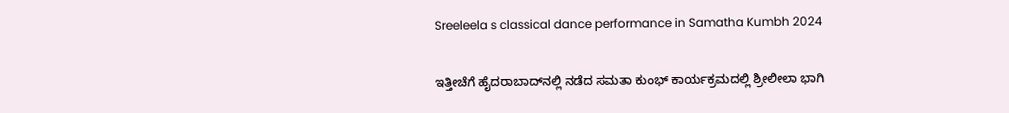Sreeleela s classical dance performance in Samatha Kumbh 2024

ಇತ್ತೀಚೆಗೆ ಹೈದರಾಬಾದ್‌ನಲ್ಲಿ ನಡೆದ ಸಮತಾ ಕುಂಭ್ ಕಾರ್ಯಕ್ರಮದಲ್ಲಿ ಶ್ರೀಲೀಲಾ ಭಾಗಿ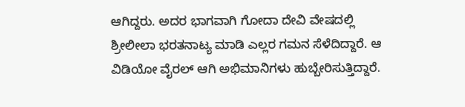ಆಗಿದ್ದರು. ಅದರ ಭಾಗವಾಗಿ ಗೋದಾ ದೇವಿ ವೇಷದಲ್ಲಿ ಶ್ರೀಲೀಲಾ ಭರತನಾಟ್ಯ ಮಾಡಿ ಎಲ್ಲರ ಗಮನ ಸೆಳೆದಿದ್ದಾರೆ. ಆ ವಿಡಿಯೋ ವೈರಲ್ ಆಗಿ ಅಭಿಮಾನಿಗಳು ಹುಬ್ಬೇರಿಸುತ್ತಿದ್ದಾರೆ.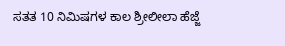ಸತತ 10 ನಿಮಿಷಗಳ ಕಾಲ ಶ್ರೀಲೀಲಾ ಹೆಜ್ಜೆ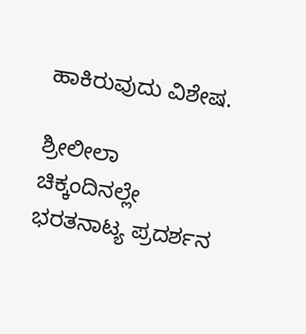ಹಾಕಿರುವುದು ವಿಶೇಷ.

ಶ್ರೀಲೀಲಾ ಚಿಕ್ಕಂದಿನಲ್ಲೇ ಭರತನಾಟ್ಯ ಪ್ರದರ್ಶನ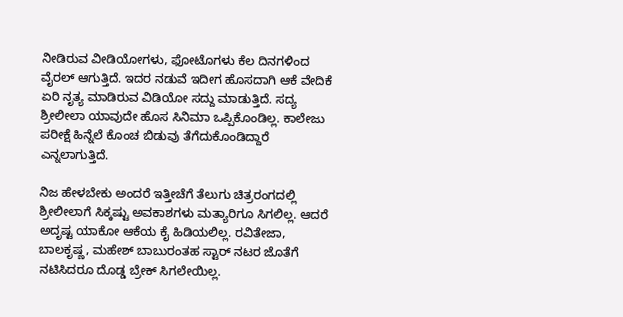ನೀಡಿರುವ ವೀಡಿಯೋಗಳು, ಫೋಟೊಗಳು ಕೆಲ ದಿನಗಳಿಂದ ವೈರಲ್ ಆಗುತ್ತಿದೆ. ಇದರ ನಡುವೆ ಇದೀಗ ಹೊಸದಾಗಿ ಆಕೆ ವೇದಿಕೆ ಏರಿ ನೃತ್ಯ ಮಾಡಿರುವ ವಿಡಿಯೋ ಸದ್ದು ಮಾಡುತ್ತಿದೆ. ಸದ್ಯ ಶ್ರೀಲೀಲಾ ಯಾವುದೇ ಹೊಸ ಸಿನಿಮಾ ಒಪ್ಪಿಕೊಂಡಿಲ್ಲ. ಕಾಲೇಜು ಪರೀಕ್ಷೆ ಹಿನ್ನೆಲೆ ಕೊಂಚ ಬಿಡುವು ತೆಗೆದುಕೊಂಡಿದ್ದಾರೆ ಎನ್ನಲಾಗುತ್ತಿದೆ.

ನಿಜ ಹೇಳಬೇಕು ಅಂದರೆ ಇತ್ತೀಚೆಗೆ ತೆಲುಗು ಚಿತ್ರರಂಗದಲ್ಲಿ ಶ್ರೀಲೀಲಾಗೆ ಸಿಕ್ಕಷ್ಟು ಅವಕಾಶಗಳು ಮತ್ಯಾರಿಗೂ ಸಿಗಲಿಲ್ಲ. ಆದರೆ ಅದೃಷ್ಟ ಯಾಕೋ ಆಕೆಯ ಕೈ ಹಿಡಿಯಲಿಲ್ಲ. ರವಿತೇಜಾ, ಬಾಲಕೃಷ್ಣ, ಮಹೇಶ್ ಬಾಬುರಂತಹ ಸ್ಟಾರ್ ನಟರ ಜೊತೆಗೆ ನಟಿಸಿದರೂ ದೊಡ್ಡ ಬ್ರೇಕ್ ಸಿಗಲೇಯಿಲ್ಲ.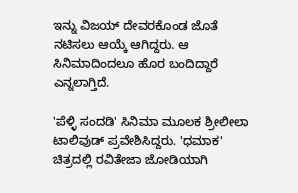ಇನ್ನು ವಿಜಯ್ ದೇವರಕೊಂಡ ಜೊತೆ ನಟಿಸಲು ಆಯ್ಕೆ ಆಗಿದ್ದರು. ಆ ಸಿನಿಮಾದಿಂದಲೂ ಹೊರ ಬಂದಿದ್ದಾರೆ ಎನ್ನಲಾಗ್ತಿದೆ.

'ಪೆಳ್ಳಿ ಸಂದಡಿ' ಸಿನಿಮಾ ಮೂಲಕ ಶ್ರೀಲೀಲಾ ಟಾಲಿವುಡ್‌ ಪ್ರವೇಶಿಸಿದ್ದರು. 'ಧಮಾಕ' ಚಿತ್ರದಲ್ಲಿ ರವಿತೇಜಾ ಜೋಡಿಯಾಗಿ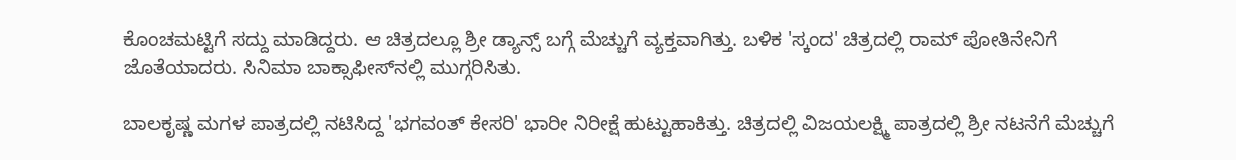ಕೊಂಚಮಟ್ಟಿಗೆ ಸದ್ದು ಮಾಡಿದ್ದರು. ಆ ಚಿತ್ರದಲ್ಲೂ ಶ್ರೀ ಡ್ಯಾನ್ಸ್ ಬಗ್ಗೆ ಮೆಚ್ಚುಗೆ ವ್ಯಕ್ತವಾಗಿತ್ತು. ಬಳಿಕ 'ಸ್ಕಂದ' ಚಿತ್ರದಲ್ಲಿ ರಾಮ್ ಪೋತಿನೇನಿಗೆ ಜೊತೆಯಾದರು. ಸಿನಿಮಾ ಬಾಕ್ಸಾಫೀಸ್‌ನಲ್ಲಿ ಮುಗ್ಗರಿಸಿತು.

ಬಾಲಕೃಷ್ಣ ಮಗಳ ಪಾತ್ರದಲ್ಲಿ ನಟಿಸಿದ್ದ 'ಭಗವಂತ್ ಕೇಸರಿ' ಭಾರೀ ನಿರೀಕ್ಷೆ ಹುಟ್ಟುಹಾಕಿತ್ತು. ಚಿತ್ರದಲ್ಲಿ ವಿಜಯಲಕ್ಷ್ಮಿ ಪಾತ್ರದಲ್ಲಿ ಶ್ರೀ ನಟನೆಗೆ ಮೆಚ್ಚುಗೆ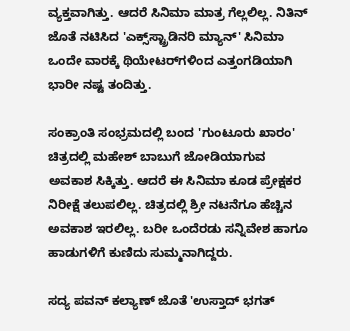ವ್ಯಕ್ತವಾಗಿತ್ತು. ಆದರೆ ಸಿನಿಮಾ ಮಾತ್ರ ಗೆಲ್ಲಲಿಲ್ಲ. ನಿತಿನ್ ಜೊತೆ ನಟಿಸಿದ 'ಎಕ್ಸ್‌ಸ್ಟ್ರಾಡಿನರಿ ಮ್ಯಾನ್' ಸಿನಿಮಾ ಒಂದೇ ವಾರಕ್ಕೆ ಥಿಯೇಟರ್‌ಗಳಿಂದ ಎತ್ತಂಗಡಿಯಾಗಿ ಭಾರೀ ನಷ್ಟ ತಂದಿತ್ತು.

ಸಂಕ್ರಾಂತಿ ಸಂಭ್ರಮದಲ್ಲಿ ಬಂದ 'ಗುಂಟೂರು ಖಾರಂ' ಚಿತ್ರದಲ್ಲಿ ಮಹೇಶ್ ಬಾಬುಗೆ ಜೋಡಿಯಾಗುವ ಅವಕಾಶ ಸಿಕ್ಕಿತ್ತು. ಆದರೆ ಈ ಸಿನಿಮಾ ಕೂಡ ಪ್ರೇಕ್ಷಕರ ನಿರೀಕ್ಷೆ ತಲುಪಲಿಲ್ಲ. ಚಿತ್ರದಲ್ಲಿ ಶ್ರೀ ನಟನೆಗೂ ಹೆಚ್ಚಿನ ಅವಕಾಶ ಇರಲಿಲ್ಲ. ಬರೀ ಒಂದೆರಡು ಸನ್ನಿವೇಶ ಹಾಗೂ ಹಾಡುಗಳಿಗೆ ಕುಣಿದು ಸುಮ್ಮನಾಗಿದ್ದರು.

ಸದ್ಯ ಪವನ್ ಕಲ್ಯಾಣ್ ಜೊತೆ 'ಉಸ್ತಾದ್ ಭಗತ್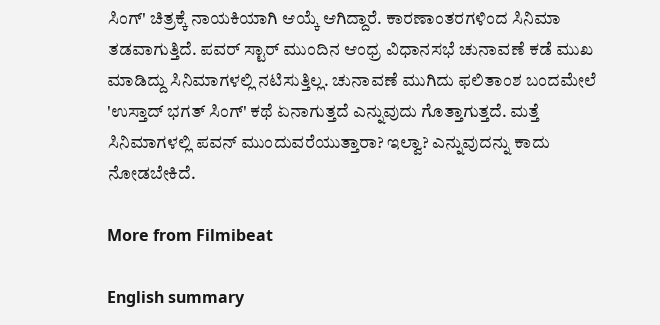ಸಿಂಗ್' ಚಿತ್ರಕ್ಕೆ ನಾಯಕಿಯಾಗಿ ಆಯ್ಕೆ ಆಗಿದ್ದಾರೆ. ಕಾರಣಾಂತರಗಳಿಂದ ಸಿನಿಮಾ ತಡವಾಗುತ್ತಿದೆ. ಪವರ್ ಸ್ಟಾರ್ ಮುಂದಿನ ಆಂಧ್ರ ವಿಧಾನಸಭೆ ಚುನಾವಣೆ ಕಡೆ ಮುಖ ಮಾಡಿದ್ದು ಸಿನಿಮಾಗಳಲ್ಲಿ ನಟಿಸುತ್ತಿಲ್ಲ. ಚುನಾವಣೆ ಮುಗಿದು ಫಲಿತಾಂಶ ಬಂದಮೇಲೆ 'ಉಸ್ತಾದ್ ಭಗತ್ ಸಿಂಗ್' ಕಥೆ ಏನಾಗುತ್ತದೆ ಎನ್ನುವುದು ಗೊತ್ತಾಗುತ್ತದೆ. ಮತ್ತೆ ಸಿನಿಮಾಗಳಲ್ಲಿ ಪವನ್ ಮುಂದುವರೆಯುತ್ತಾರಾ? ಇಲ್ವಾ? ಎನ್ನುವುದನ್ನು ಕಾದು ನೋಡಬೇಕಿದೆ.

More from Filmibeat

English summary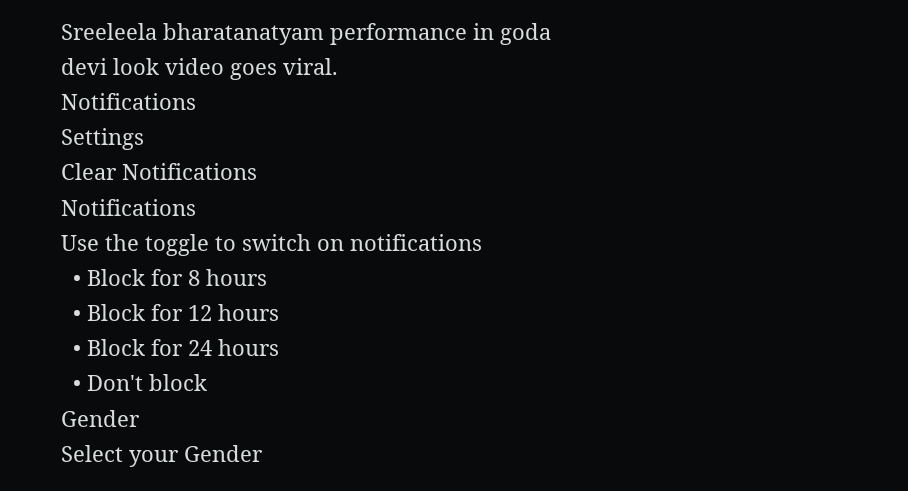Sreeleela bharatanatyam performance in goda devi look video goes viral.
Notifications
Settings
Clear Notifications
Notifications
Use the toggle to switch on notifications
  • Block for 8 hours
  • Block for 12 hours
  • Block for 24 hours
  • Don't block
Gender
Select your Gender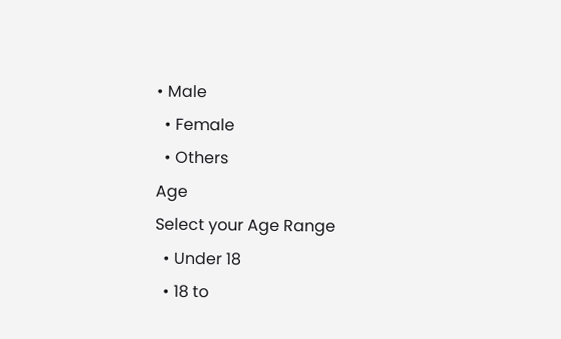• Male
  • Female
  • Others
Age
Select your Age Range
  • Under 18
  • 18 to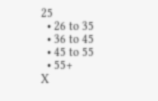25
  • 26 to 35
  • 36 to 45
  • 45 to 55
  • 55+
X